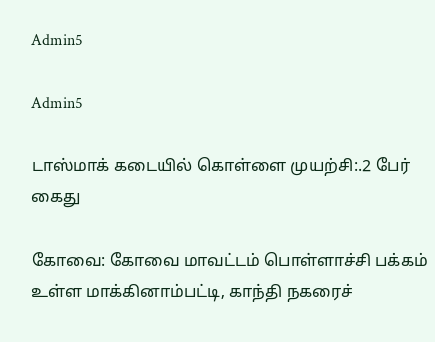Admin5

Admin5

டாஸ்மாக் கடையில் கொள்ளை முயற்சி:.2 பேர் கைது

கோவை: கோவை மாவட்டம் பொள்ளாச்சி பக்கம் உள்ள மாக்கினாம்பட்டி, காந்தி நகரைச்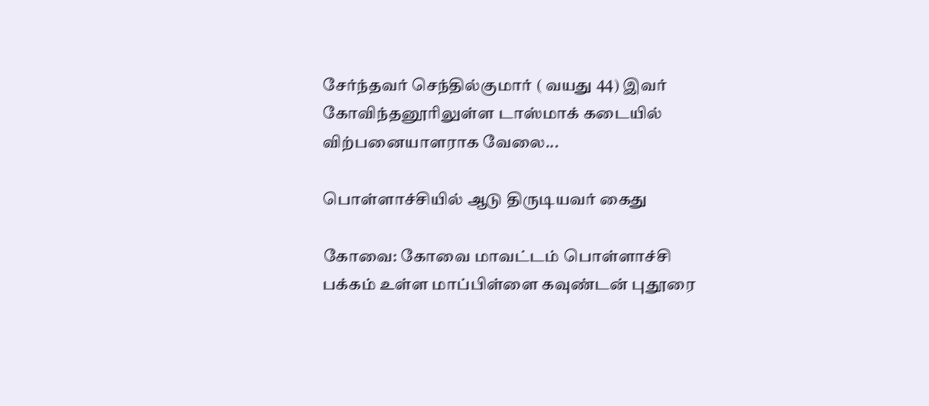சேர்ந்தவர் செந்தில்குமார் ( வயது 44) இவர் கோவிந்தனூரிலுள்ள டாஸ்மாக் கடையில் விற்பனையாளராக வேலை...

பொள்ளாச்சியில் ஆடு திருடியவர் கைது

கோவை: கோவை மாவட்டம் பொள்ளாச்சி பக்கம் உள்ள மாப்பிள்ளை கவுண்டன் புதூரை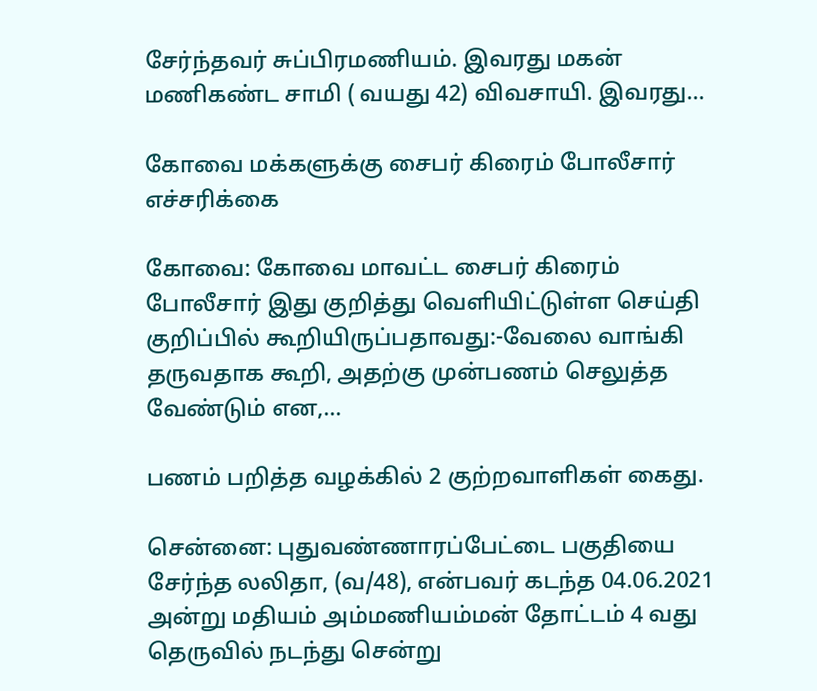சேர்ந்தவர் சுப்பிரமணியம். இவரது மகன் மணிகண்ட சாமி ( வயது 42) விவசாயி. இவரது...

கோவை மக்களுக்கு சைபர் கிரைம் போலீசார் எச்சரிக்கை

கோவை: கோவை மாவட்ட சைபர் கிரைம் போலீசார் இது குறித்து வெளியிட்டுள்ள செய்தி குறிப்பில் கூறியிருப்பதாவது:-வேலை வாங்கி தருவதாக கூறி, அதற்கு முன்பணம் செலுத்த வேண்டும் என,...

பணம் பறித்த வழக்கில் 2 குற்றவாளிகள் கைது.

சென்னை: புதுவண்ணாரப்பேட்டை பகுதியை சேர்ந்த லலிதா, (வ/48), என்பவர் கடந்த 04.06.2021 அன்று மதியம் அம்மணியம்மன் தோட்டம் 4 வது தெருவில் நடந்து சென்று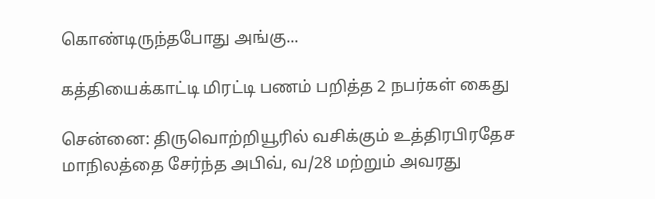கொண்டிருந்தபோது அங்கு...

கத்தியைக்காட்டி மிரட்டி பணம் பறித்த 2 நபர்கள் கைது

சென்னை: திருவொற்றியூரில் வசிக்கும் உத்திரபிரதேச மாநிலத்தை சேர்ந்த அபிவ், வ/28 மற்றும் அவரது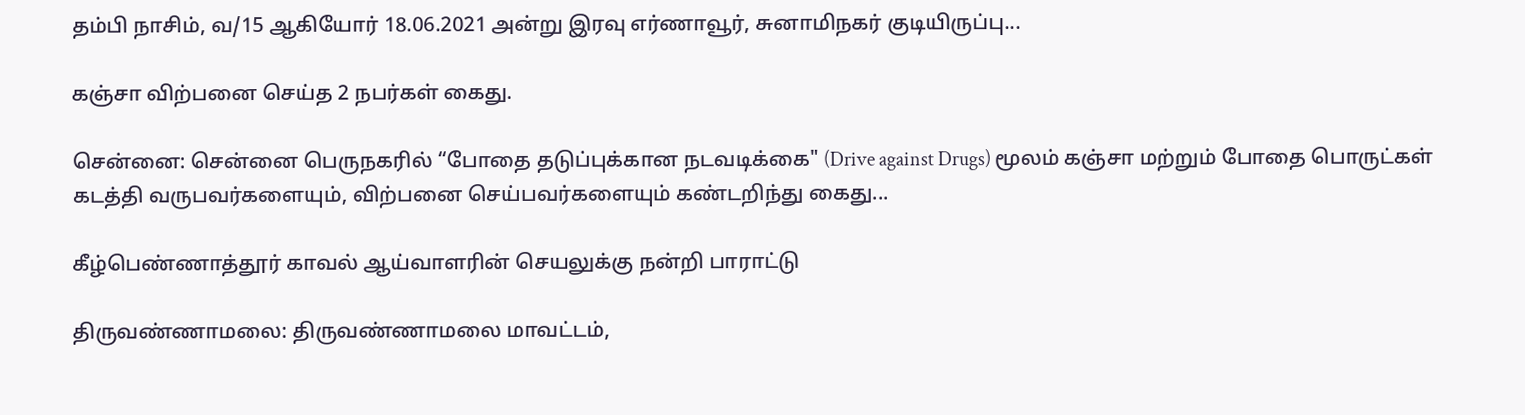தம்பி நாசிம், வ/15 ஆகியோர் 18.06.2021 அன்று இரவு எர்ணாவூர், சுனாமிநகர் குடியிருப்பு...

கஞ்சா விற்பனை செய்த 2 நபர்கள் கைது.

சென்னை: சென்னை பெருநகரில் “போதை தடுப்புக்கான நடவடிக்கை" (Drive against Drugs) மூலம் கஞ்சா மற்றும் போதை பொருட்கள் கடத்தி வருபவர்களையும், விற்பனை செய்பவர்களையும் கண்டறிந்து கைது...

கீழ்பெண்ணாத்தூர் காவல் ஆய்வாளரின் செயலுக்கு நன்றி பாராட்டு

திருவண்ணாமலை: திருவண்ணாமலை மாவட்டம்,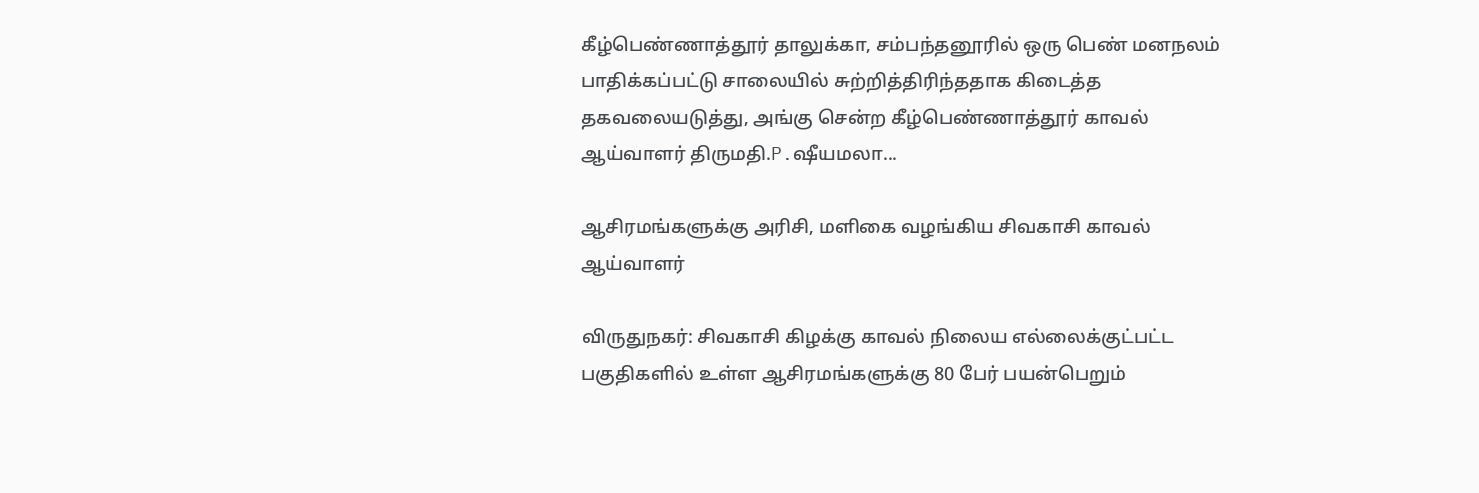கீழ்பெண்ணாத்தூர் தாலுக்கா, சம்பந்தனூரில் ஒரு பெண் மனநலம் பாதிக்கப்பட்டு சாலையில் சுற்றித்திரிந்ததாக கிடைத்த தகவலையடுத்து, அங்கு சென்ற கீழ்பெண்ணாத்தூர் காவல் ஆய்வாளர் திருமதி.P.ஷீயமலா...

ஆசிரமங்களுக்கு அரிசி, மளிகை வழங்கிய சிவகாசி காவல் ஆய்வாளர்

விருதுநகர்: சிவகாசி கிழக்கு காவல் நிலைய எல்லைக்குட்பட்ட பகுதிகளில் உள்ள ஆசிரமங்களுக்கு 80 பேர் பயன்பெறும்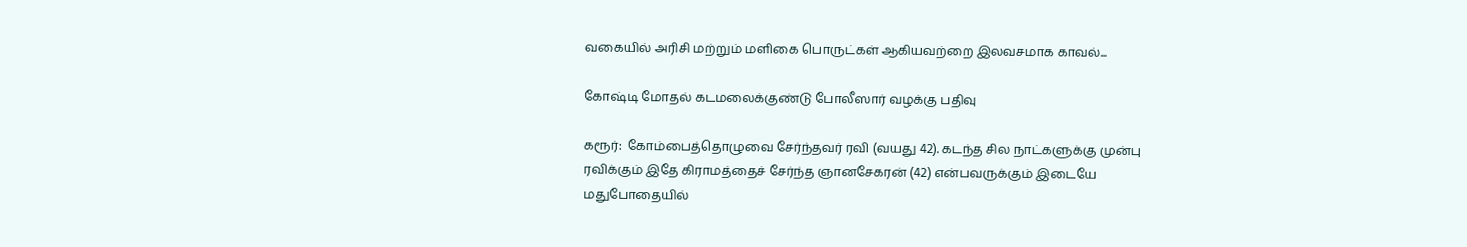வகையில் அரிசி மற்றும் மளிகை பொருட்கள் ஆகியவற்றை இலவசமாக காவல்...

கோஷ்டி மோதல் கடமலைக்குண்டு போலீஸார் வழக்கு பதிவு

கரூர்:  கோம்பைத்தொழுவை சேர்ந்தவர் ரவி (வயது 42). கடந்த சில நாட்களுக்கு முன்பு ரவிக்கும் இதே கிராமத்தைச் சேர்ந்த ஞானசேகரன் (42) என்பவருக்கும் இடையே மதுபோதையில்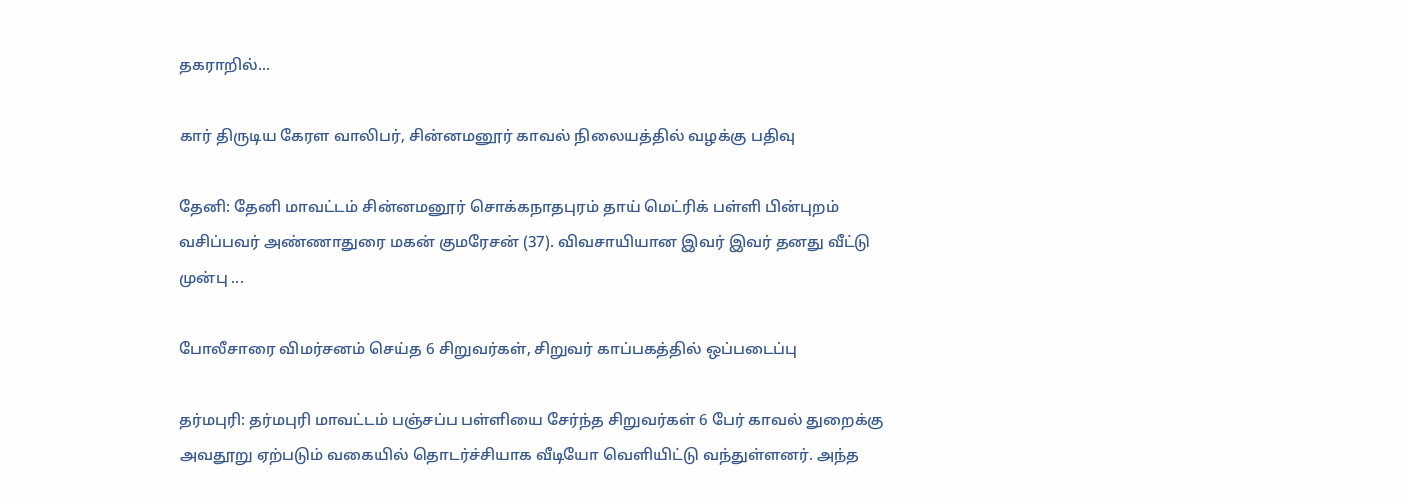தகராறில்...

கார் திருடிய கேரள வாலிபர், சின்னமனூர் காவல் நிலையத்தில் வழக்கு பதிவு

தேனி: தேனி மாவட்டம் சின்னமனூர் சொக்கநாதபுரம் தாய் மெட்ரிக் பள்ளி பின்புறம்  வசிப்பவர் அண்ணாதுரை மகன் குமரேசன் (37). விவசாயியான இவர் இவர் தனது வீட்டு முன்பு ...

போலீசாரை விமர்சனம் செய்த 6 சிறுவர்கள், சிறுவர் காப்பகத்தில் ஒப்படைப்பு

தர்மபுரி: தர்மபுரி மாவட்டம் பஞ்சப்ப பள்ளியை சேர்ந்த சிறுவர்கள் 6 பேர் காவல் துறைக்கு அவதூறு ஏற்படும் வகையில் தொடர்ச்சியாக வீடியோ வெளியிட்டு வந்துள்ளனர். அந்த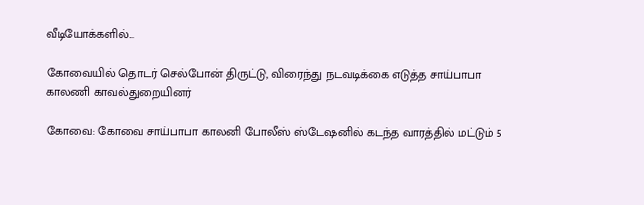வீடியோக்களில்...

கோவையில் தொடர் செல்போன் திருட்டு, விரைந்து நடவடிக்கை எடுத்த சாய்பாபா காலணி காவல்துறையினர்

கோவை: கோவை சாய்பாபா காலனி போலீஸ் ஸ்டேஷனில் கடந்த வாரத்தில் மட்டும் 5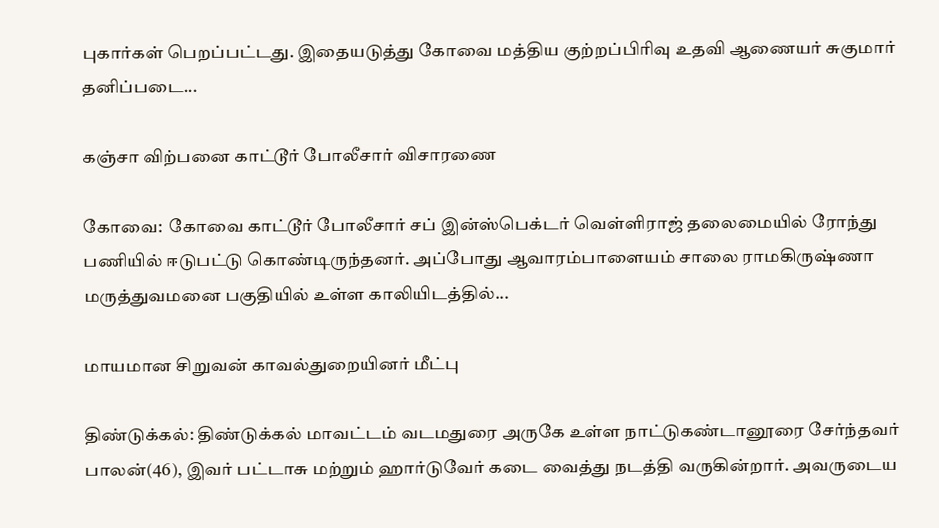புகார்கள் பெறப்பட்டது. இதையடுத்து கோவை மத்திய குற்றப்பிரிவு உதவி ஆணையர் சுகுமார் தனிப்படை...

கஞ்சா விற்பனை காட்டூர் போலீசார் விசாரணை

கோவை:  கோவை காட்டூர் போலீசார் சப் இன்ஸ்பெக்டர் வெள்ளிராஜ் தலைமையில் ரோந்து பணியில் ஈடுபட்டு கொண்டிருந்தனர். அப்போது ஆவாரம்பாளையம் சாலை ராமகிருஷ்ணா மருத்துவமனை பகுதியில் உள்ள காலியிடத்தில்...

மாயமான சிறுவன் காவல்துறையினர் மீட்பு

திண்டுக்கல்: திண்டுக்கல் மாவட்டம் வடமதுரை அருகே உள்ள நாட்டுகண்டானூரை சேர்ந்தவர் பாலன்(46), இவர் பட்டாசு மற்றும் ஹார்டுவேர் கடை வைத்து நடத்தி வருகின்றார். அவருடைய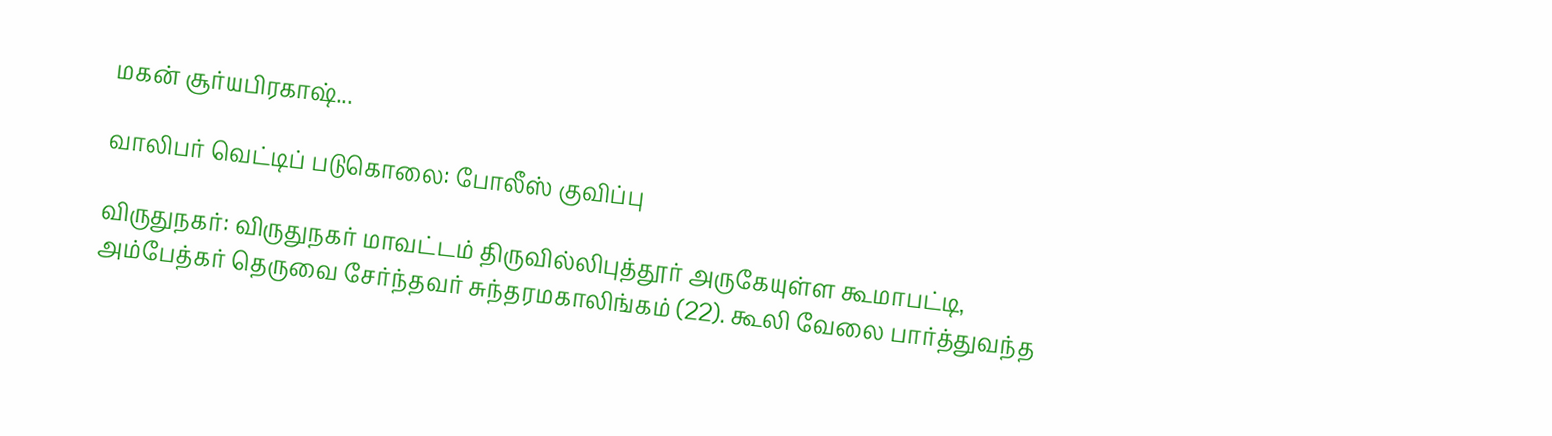மகன் சூர்யபிரகாஷ்...

வாலிபர் வெட்டிப் படுகொலை: போலீஸ் குவிப்பு

விருதுநகர்: விருதுநகர் மாவட்டம் திருவில்லிபுத்தூர் அருகேயுள்ள கூமாபட்டி,  அம்பேத்கர் தெருவை சேர்ந்தவர் சுந்தரமகாலிங்கம் (22). கூலி வேலை பார்த்துவந்த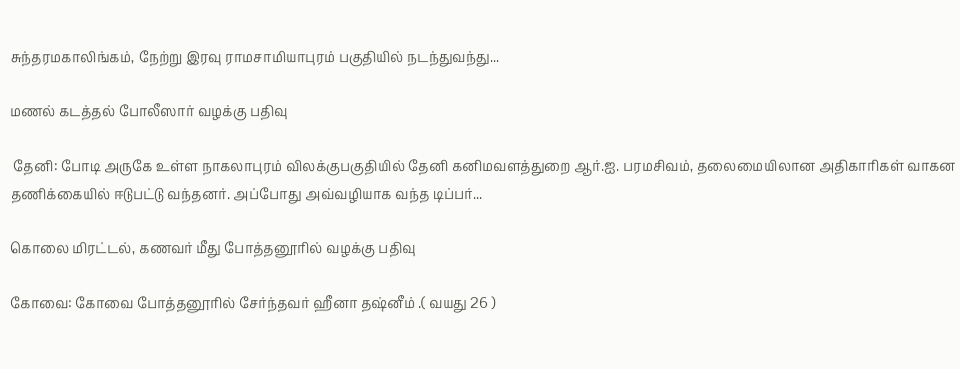சுந்தரமகாலிங்கம், நேற்று இரவு ராமசாமியாபுரம் பகுதியில் நடந்துவந்து...

மணல் கடத்தல் போலீஸார் வழக்கு பதிவு

 தேனி: போடி அருகே உள்ள நாகலாபுரம் விலக்குபகுதியில் தேனி கனிமவளத்துறை ஆர்.ஐ. பரமசிவம், தலைமையிலான அதிகாரிகள் வாகன தணிக்கையில் ஈடுபட்டு வந்தனர். அப்போது அவ்வழியாக வந்த டிப்பர்...

கொலை மிரட்டல், கணவர் மீது போத்தனூரில் வழக்கு பதிவு

கோவை: கோவை போத்தனூரில் சேர்ந்தவர் ஹீனா தஷ்னீம் .( வயது 26 )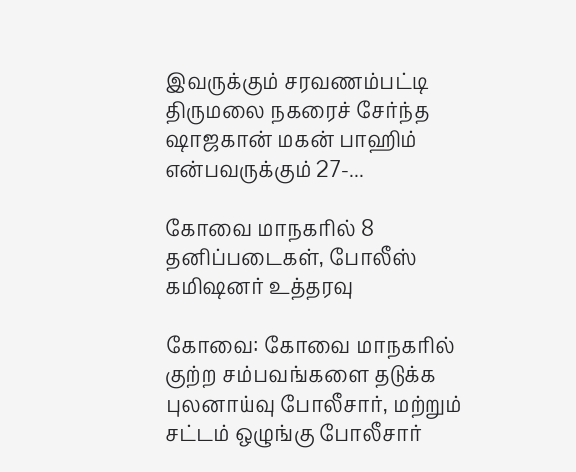இவருக்கும் சரவணம்பட்டி திருமலை நகரைச் சேர்ந்த ஷாஜகான் மகன் பாஹிம் என்பவருக்கும் 27-...

கோவை மாநகரில் 8 தனிப்படைகள், போலீஸ் கமிஷனர் உத்தரவு

கோவை: கோவை மாநகரில் குற்ற சம்பவங்களை தடுக்க புலனாய்வு போலீசார், மற்றும் சட்டம் ஒழுங்கு போலீசார்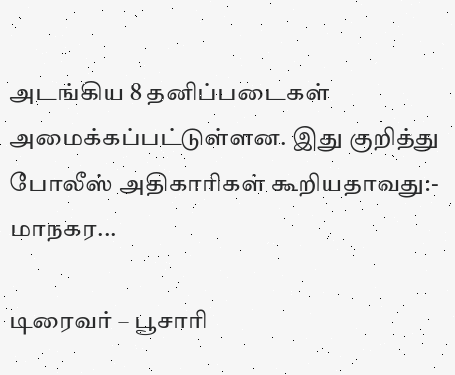அடங்கிய 8 தனிப்படைகள் அமைக்கப்பட்டுள்ளன. இது குறித்து போலீஸ் அதிகாரிகள் கூறியதாவது:- மாநகர...

டிரைவர் – பூசாரி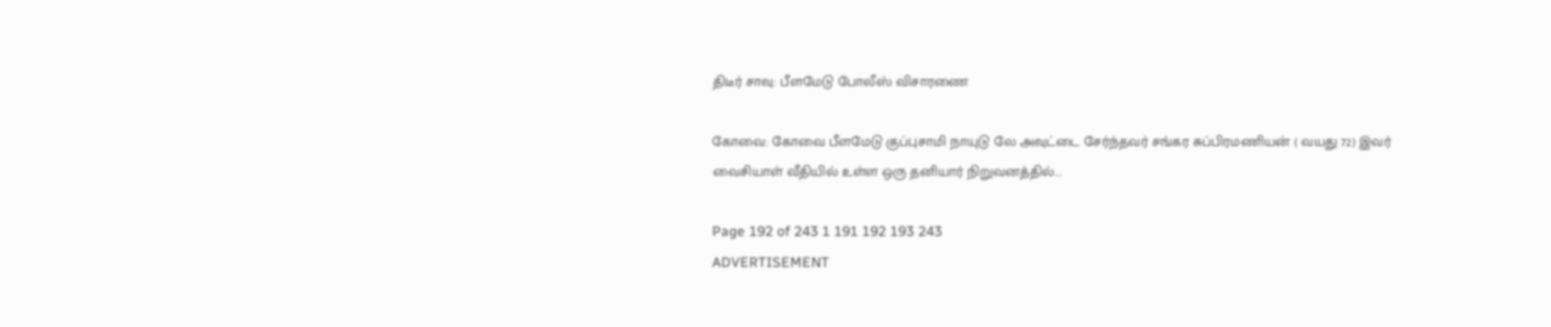திடீர் சாவு: பீளமேடு போலீஸ் விசாரணை

கோவை: கோவை பீளமேடு குப்புசாமி நாயுடு லே அவுட்டை சேர்ந்தவர் சங்கர சுப்பிரமணியன் ( வயது 72) இவர் வைசியாள் வீதியில் உள்ள ஒரு தனியார் நிறுவனத்தில்...

Page 192 of 243 1 191 192 193 243
ADVERTISEMENT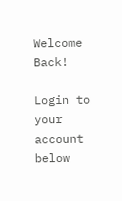Welcome Back!

Login to your account below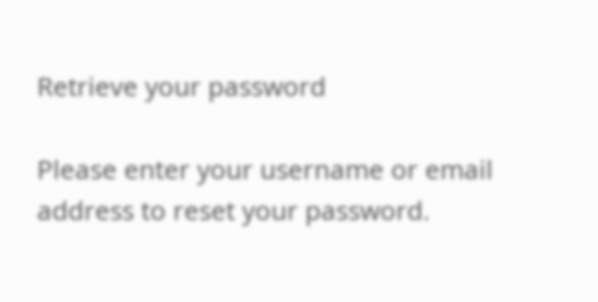Retrieve your password

Please enter your username or email address to reset your password.